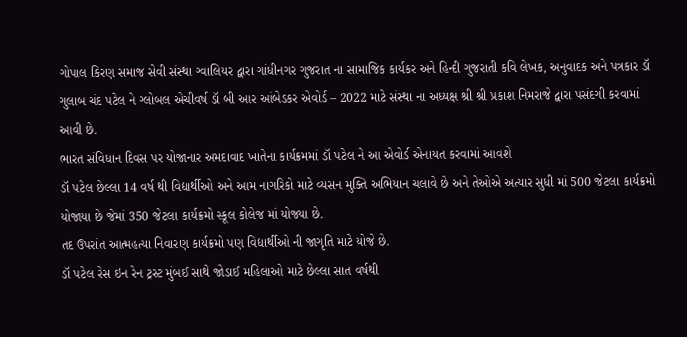ગોપાલ કિરણ સમાજ સેવી સંસ્થા ગ્વાલિયર દ્વારા ગાંધીનગર ગુજરાત ના સામાજિક કાર્યકર અને હિન્દી ગુજરાતી કવિ લેખક, અનુવાદક અને પત્રકાર ડૉ ગુલાબ ચંદ પટેલ ને ગ્લોબલ એચીવર્ષ ડૉ બી આર આંબેડકર એવોર્ડ – 2022 માટે સંસ્થા ના અધ્યક્ષ શ્રી શ્રી પ્રકાશ નિમરાજે દ્વારા પસંદગી કરવામાં આવી છે.
ભારત સંવિધાન દિવસ પર યોજાનાર અમદાવાદ ખાતેના કાર્યક્રમમાં ડૉ પટેલ ને આ એવોર્ડ એનાયત કરવામાં આવશે
ડૉ પટેલ છેલ્લા 14 વર્ષ થી વિદ્યાર્થીઓ અને આમ નાગરિકો માટે વ્યસન મુક્તિ અભિયાન ચલાવે છે અને તેઓએ અત્યાર સુધી માં 500 જેટલા કાર્યક્રમો યોજાયા છે જેમાં 350 જેટલા કાર્યક્રમો સ્કૂલ કોલેજ માં યોજ્યા છે.
તદ ઉપરાંત આત્મહત્યા નિવારણ કાર્યક્રમો પણ વિદ્યાર્થીઓ ની જાગૃતિ માટે યોજે છે.
ડૉ પટેલ રેસ ઇન રેન ટ્રસ્ટ મુંબઈ સાથે જોડાઈ મહિલાઓ માટે છેલ્લા સાત વર્ષથી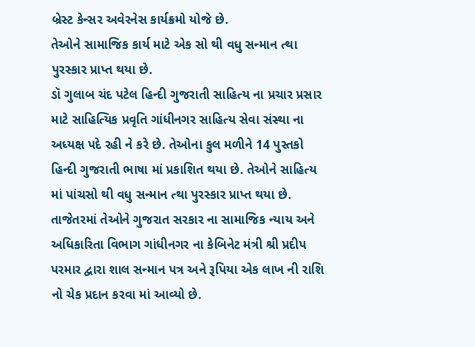બ્રેસ્ટ કેન્સર અવેરનેસ કાર્યક્રમો યોજે છે.
તેઓને સામાજિક કાર્ય માટે એક સો થી વધુ સન્માન ત્થા પુરસ્કાર પ્રાપ્ત થયા છે.
ડૉ ગુલાબ ચંદ પટેલ હિન્દી ગુજરાતી સાહિત્ય ના પ્રચાર પ્રસાર માટે સાહિત્યિક પ્રવૃતિ ગાંધીનગર સાહિત્ય સેવા સંસ્થા ના અધ્યક્ષ પદે રહી ને કરે છે. તેઓના કુલ મળીને 14 પુસ્તકો હિન્દી ગુજરાતી ભાષા માં પ્રકાશિત થયા છે. તેઓને સાહિત્ય માં પાંચસો થી વધુ સન્માન ત્થા પુરસ્કાર પ્રાપ્ત થયા છે.
તાજેતરમાં તેઓને ગુજરાત સરકાર ના સામાજિક ન્યાય અને અધિકારિતા વિભાગ ગાંધીનગર ના કેબિનેટ મંત્રી શ્રી પ્રદીપ પરમાર દ્વારા શાલ સન્માન પત્ર અને રૂપિયા એક લાખ ની રાશિ નો ચેક પ્રદાન કરવા માં આવ્યો છે.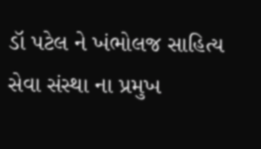ડૉ પટેલ ને ખંભોલજ સાહિત્ય સેવા સંસ્થા ના પ્રમુખ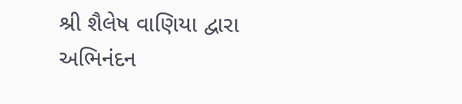શ્રી શૈલેષ વાણિયા દ્વારા અભિનંદન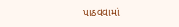પાઠવવામાં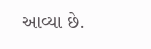આવ્યા છે.